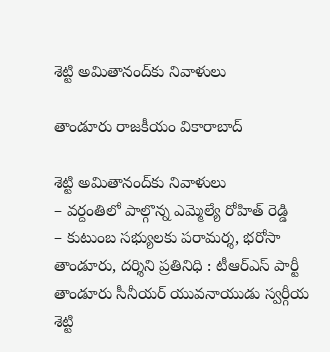శెట్టి అమితానంద్‌కు నివాళులు

తాండూరు రాజకీయం వికారాబాద్

శెట్టి అమితానంద్‌కు నివాళులు
– వ‌ర్దంతిలో పాల్గొన్న ఎమ్మెల్యే రోహిత్ రెడ్డి
– కుటుంబ స‌భ్యుల‌కు ప‌రామ‌ర్శ‌, భ‌రోసా
తాండూరు, ద‌ర్శిని ప్ర‌తినిధి : టీఆర్ఎస్ పార్టీ తాండూరు సీనీయర్ యువనాయుడు స్వర్గీయ శెట్టి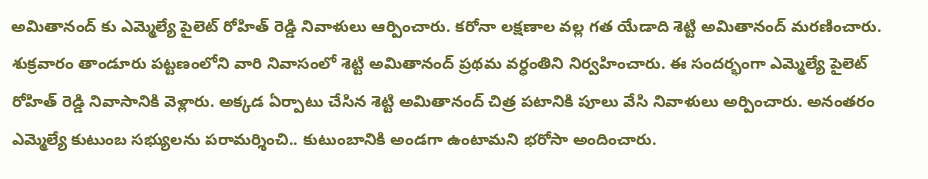అమితానంద్ కు ఎమ్మెల్యే పైలెట్ రోహిత్ రెడ్డి నివాళులు ఆర్పించారు. క‌రోనా ల‌క్ష‌ణాల వ‌ల్ల గ‌త యేడాది శెట్టి అమితానంద్ మ‌ర‌ణించారు. శుక్రవారం తాండూరు పట్టణంలోని వారి నివాసంలో శెట్టి అమితానంద్ ప్రథమ వర్ధంతిని నిర్వహించారు. ఈ సందర్భంగా ఎమ్మెల్యే పైలెట్ రోహిత్ రెడ్డి నివాసానికి వెళ్లారు. అక్కడ ఏర్పాటు చేసిన శెట్టి అమితానంద్ చిత్ర పటానికి పూలు వేసి నివాళులు అర్పించారు. అనంతరం ఎమ్మెల్యే కుటుంబ సభ్యులను పరామర్శించి.. కుటుంబానికి అండ‌గా ఉంటామ‌ని భరోసా అందించారు.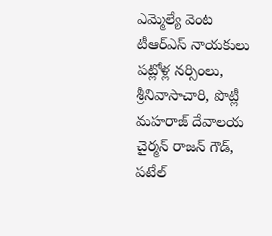ఎమ్మెల్యే వెంట టీఆర్ఎస్ నాయకులు పట్లోళ్ల నర్సింలు, శ్రీనివాసాచారి, పొట్లీ మహరాజ్ దేవాలయ చైర్మన్ రాజన్ గౌడ్, పటేల్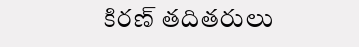కిరణ్ తదితరులు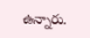ఉన్నారు.